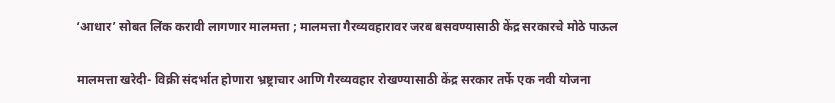‘आधार’ सोबत लिंक करावी लागणार मालमत्ता ; मालमत्ता गैरव्यवहारावर जरब बसवण्यासाठी केंद्र सरकारचे मोठे पाऊल

मालमत्ता खरेदी- विक्री संदर्भात होणारा भ्रष्ट्राचार आणि गैरव्यवहार रोखण्यासाठी केंद्र सरकार तर्फे एक नवी योजना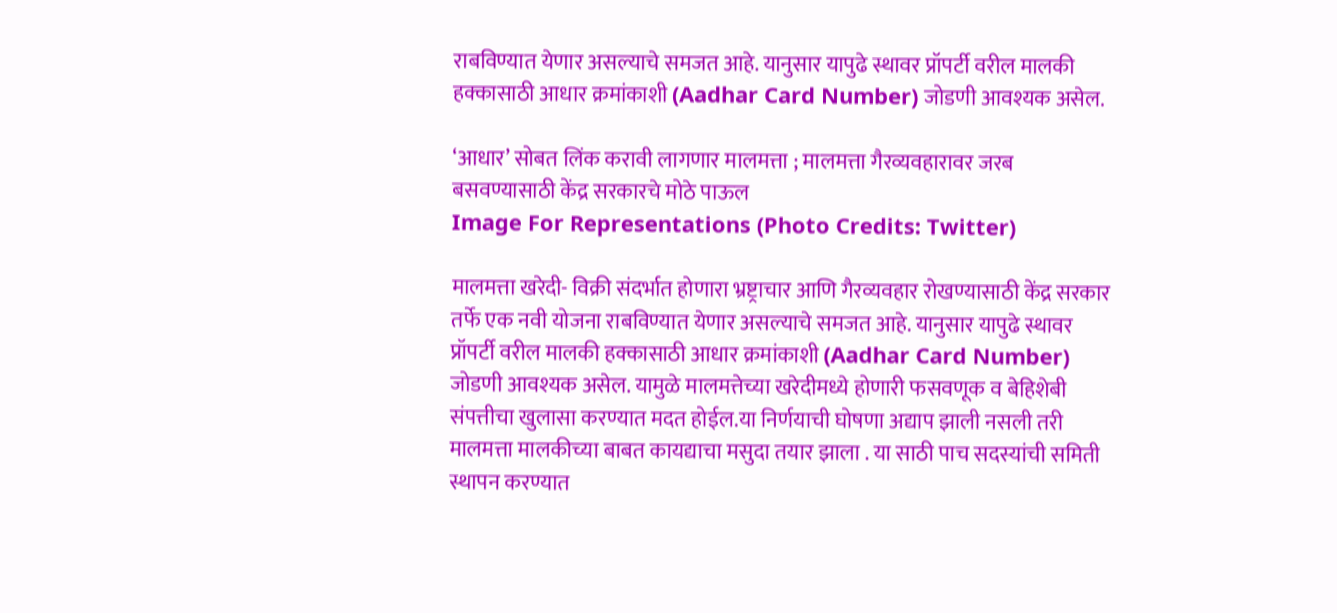राबविण्यात येणार असल्याचे समजत आहे. यानुसार यापुढे स्थावर प्रॉपर्टी वरील मालकी हक्कासाठी आधार क्रमांकाशी (Aadhar Card Number) जोडणी आवश्यक असेल.

‘आधार’ सोबत लिंक करावी लागणार मालमत्ता ; मालमत्ता गैरव्यवहारावर जरब बसवण्यासाठी केंद्र सरकारचे मोठे पाऊल
Image For Representations (Photo Credits: Twitter)

मालमत्ता खरेदी- विक्री संदर्भात होणारा भ्रष्ट्राचार आणि गैरव्यवहार रोखण्यासाठी केंद्र सरकार तर्फे एक नवी योजना राबविण्यात येणार असल्याचे समजत आहे. यानुसार यापुढे स्थावर प्रॉपर्टी वरील मालकी हक्कासाठी आधार क्रमांकाशी (Aadhar Card Number) जोडणी आवश्यक असेल. यामुळे मालमत्तेच्या खरेदीमध्ये होणारी फसवणूक व बेहिशेबी संपत्तीचा खुलासा करण्यात मदत होईल.या निर्णयाची घोषणा अद्याप झाली नसली तरी मालमत्ता मालकीच्या बाबत कायद्याचा मसुदा तयार झाला . या साठी पाच सदस्यांची समिती स्थापन करण्यात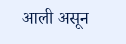आली असून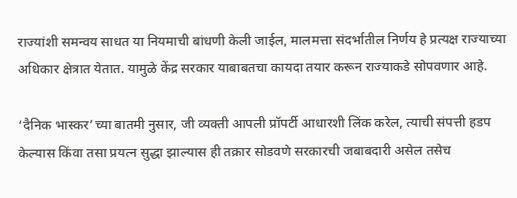राज्यांशी समन्वय साधत या नियमाची बांधणी केली जाईल, मालमत्ता संदर्भातील निर्णय हे प्रत्यक्ष राज्याच्या अधिकार क्षेत्रात येतात. यामुळे केंद्र सरकार याबाबतचा कायदा तयार करून राज्याकडे सोपवणार आहे.

‘दैनिक भास्कर’च्या बातमी नुसार, जी व्यक्ती आपली प्रॉपर्टी आधारशी लिंक करेल, त्याची संपत्ती हडप केल्यास किंवा तसा प्रयत्न सुद्धा झाल्यास ही तक्रार सोडवणे सरकारची जबाबदारी असेल तसेच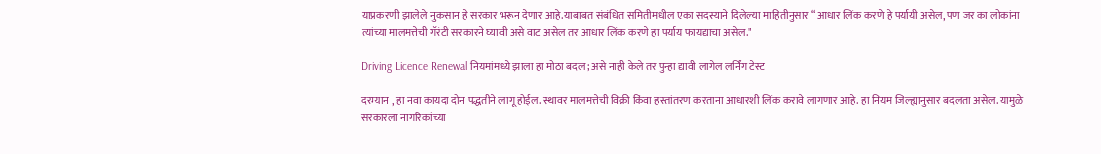याप्रकरणी झालेले नुकसान हे सरकार भरून देणार आहे.याबाबत संबंधित समितीमधील एका सदस्याने दिलेल्या माहितीनुसार “आधार लिंक करणे हे पर्यायी असेल, पण जर का लोकांना त्यांच्या मालमत्तेची गॅरंटी सरकारने घ्यावी असे वाट असेल तर आधार लिंक करणे हा पर्याय फायद्याचा असेल."

Driving Licence Renewal नियमांमध्ये झाला हा मोठा बदल; असे नाही केले तर पुन्हा द्यावी लागेल लर्निंग टेस्ट

दरम्यान , हा नवा कायदा दोन पद्धतीने लागू होईल. स्थावर मालमत्तेची विक्री किंवा हस्तांतरण करताना आधारशी लिंक करावे लागणार आहे. हा नियम जिल्ह्यानुसार बदलता असेल. यामुळे सरकारला नागरिकांच्या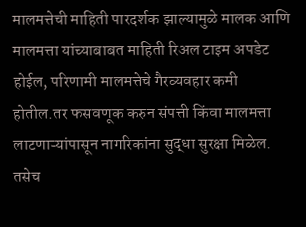मालमत्तेची माहिती पारदर्शक झाल्यामुळे मालक आणि मालमत्ता यांच्याबाबत माहिती रिअल टाइम अपडेट होईल, परिणामी मालमत्तेचे गैरव्यवहार कमी होतील.तर फसवणूक करुन संपत्ती किंवा मालमत्ता लाटणाऱ्यांपासून नागरिकांना सुद्धा सुरक्षा मिळेल. तसेच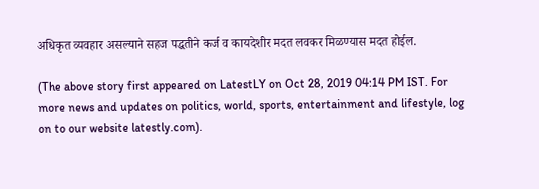अधिकृत व्यवहार असल्याने सहज पद्धतीने कर्ज व कायदेशीर मदत लवकर मिळण्यास मदत होईल.

(The above story first appeared on LatestLY on Oct 28, 2019 04:14 PM IST. For more news and updates on politics, world, sports, entertainment and lifestyle, log on to our website latestly.com).